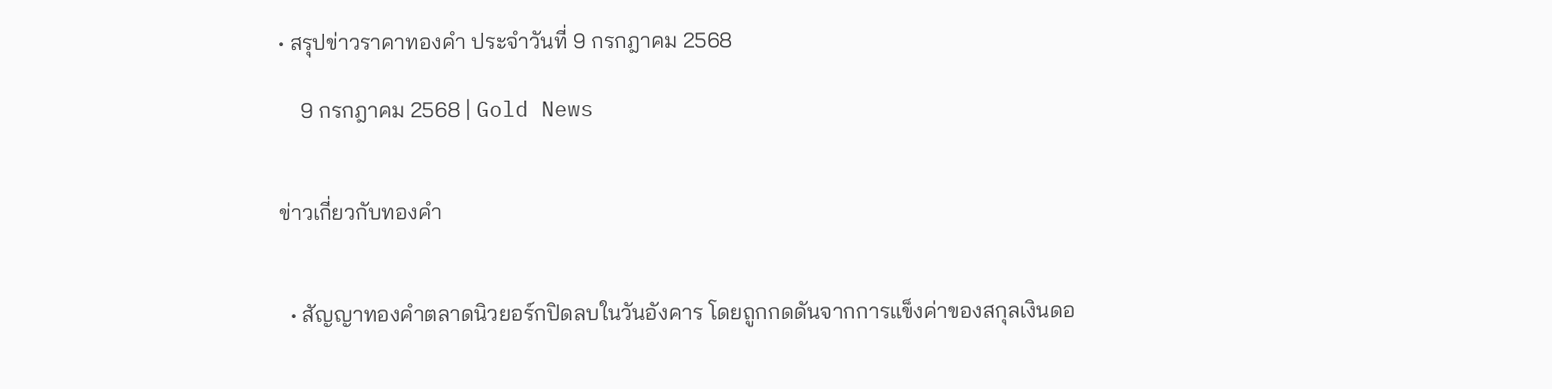• สรุปข่าวราคาทองคำ ประจำวันที่ 9 กรกฎาคม 2568

    9 กรกฎาคม 2568 | Gold News


ข่าวเกี่ยวกับทองคำ


  • สัญญาทองคำตลาดนิวยอร์กปิดลบในวันอังคาร โดยถูกกดดันจากการแข็งค่าของสกุลเงินดอ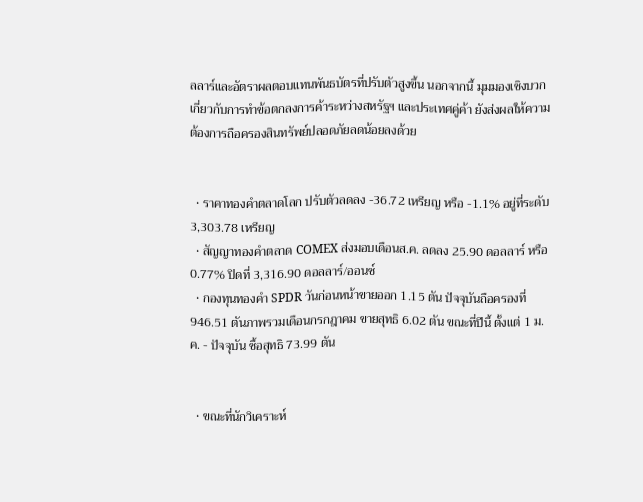ลลาร์และอัตราผลตอบแทนพันธบัตรที่ปรับตัวสูงขึ้น นอกจากนี้ มุมมองเชิงบวกเกี่ยวกับการทำข้อตกลงการค้าระหว่างสหรัฐฯ และประเทศคู่ค้า ยังส่งผลให้ความต้องการถือครองสินทรัพย์ปลอดภัยลดน้อยลงด้วย


  • ราคาทองคำตลาดโลก ปรับตัวลดลง -36.72 เหรียญ หรือ -1.1% อยู่ที่ระดับ 3,303.78 เหรียญ
  • สัญญาทองคำตลาด COMEX ส่งมอบเดือนส.ค. ลดลง 25.90 ดอลลาร์ หรือ 0.77% ปิดที่ 3,316.90 ดอลลาร์/ออนซ์
  • กองทุนทองคำ SPDR วันก่อนหน้าขายออก 1.15 ตัน ปัจจุบันถือครองที่ 946.51 ตันภาพรวมเดือนกรกฎาคม ขายสุทธิ 6.02 ตัน ขณะที่ปีนี้ ตั้งแต่ 1 ม.ค. - ปัจจุบัน ซื้อสุทธิ 73.99 ตัน


  • ขณะที่นักวิเคราะห์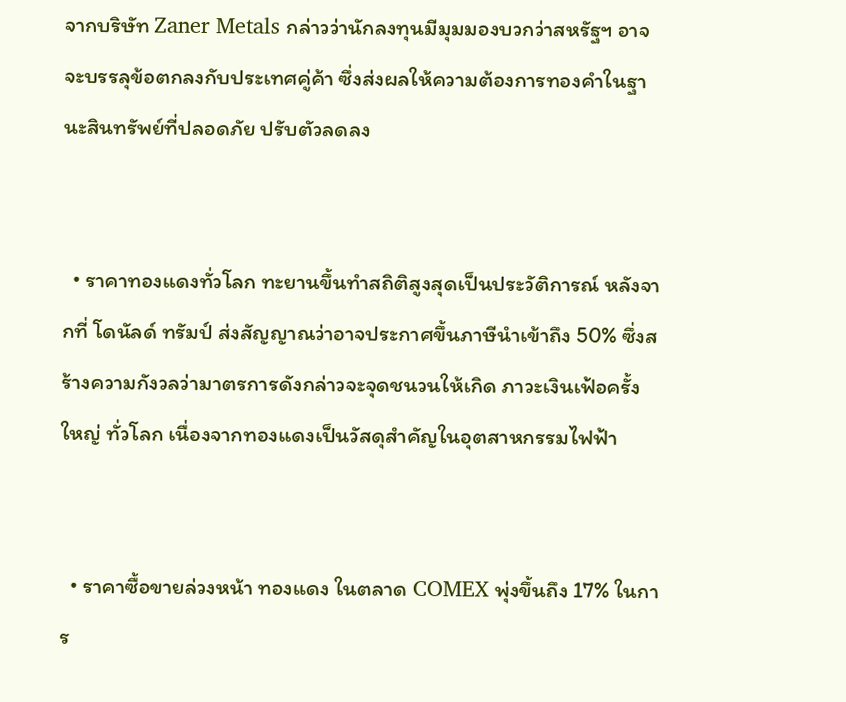จากบริษัท Zaner Metals กล่าวว่านักลงทุนมีมุมมองบวกว่าสหรัฐฯ อาจจะบรรลุข้อตกลงกับประเทศคู่ค้า ซึ่งส่งผลให้ความต้องการทองคำในฐานะสินทรัพย์ที่ปลอดภัย ปรับตัวลดลง


  • ราคาทองแดงทั่วโลก ทะยานขึ้นทำสถิติสูงสุดเป็นประวัติการณ์ หลังจากที่ โดนัลด์ ทรัมป์ ส่งสัญญาณว่าอาจประกาศขึ้นภาษีนำเข้าถึง 50% ซึ่งสร้างความกังวลว่ามาตรการดังกล่าวจะจุดชนวนให้เกิด ภาวะเงินเฟ้อครั้งใหญ่ ทั่วโลก เนื่องจากทองแดงเป็นวัสดุสำคัญในอุตสาหกรรมไฟฟ้า


  • ราคาซื้อขายล่วงหน้า ทองแดง ในตลาด COMEX พุ่งขึ้นถึง 17% ในการ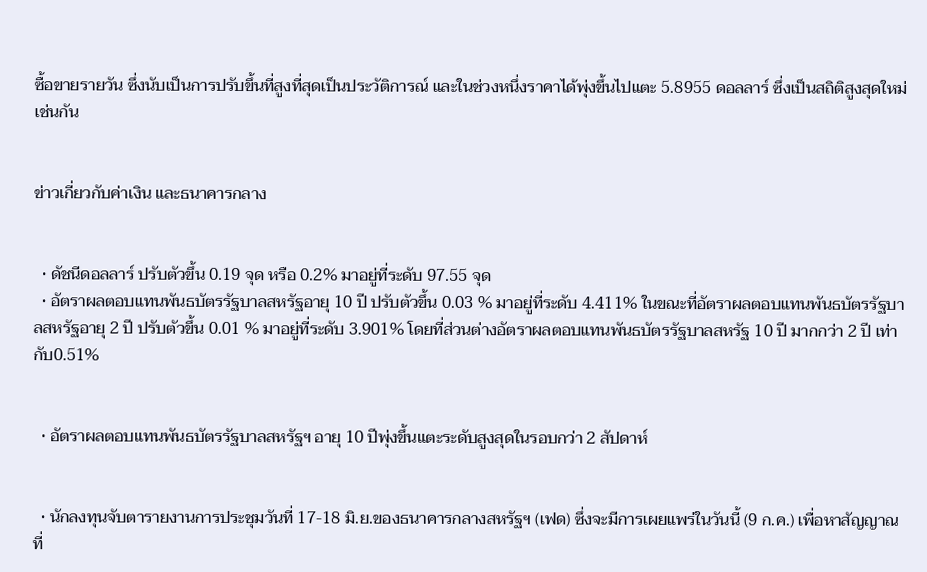ซื้อขายรายวัน ซึ่งนับเป็นการปรับขึ้นที่สูงที่สุดเป็นประวัติการณ์ และในช่วงหนึ่งราคาได้พุ่งขึ้นไปแตะ 5.8955 ดอลลาร์ ซึ่งเป็นสถิติสูงสุดใหม่เช่นกัน


ข่าวเกี่ยวกับค่าเงิน และธนาคารกลาง


  • ดัชนีดอลลาร์ ปรับตัวขึ้น 0.19 จุด หรือ 0.2% มาอยู่ที่ระดับ 97.55 จุด
  • อัตราผลตอบแทนพันธบัตรรัฐบาลสหรัฐอายุ 10 ปี ปรับตัวขึ้น 0.03 % มาอยู่ที่ระดับ 4.411% ในขณะที่อัตราผลตอบแทนพันธบัตรรัฐบาลสหรัฐอายุ 2 ปี ปรับตัวขึ้น 0.01 % มาอยู่ที่ระดับ 3.901% โดยที่ส่วนต่างอัตราผลตอบแทนพันธบัตรรัฐบาลสหรัฐ 10 ปี มากกว่า 2 ปี เท่ากับ0.51%


  • อัตราผลตอบแทนพันธบัตรรัฐบาลสหรัฐฯ อายุ 10 ปีพุ่งขึ้นแตะระดับสูงสุดในรอบกว่า 2 สัปดาห์


  • นักลงทุนจับตารายงานการประชุมวันที่ 17-18 มิ.ย.ของธนาคารกลางสหรัฐฯ (เฟด) ซึ่งจะมีการเผยแพร่ในวันนี้ (9 ก.ค.) เพื่อหาสัญญาณที่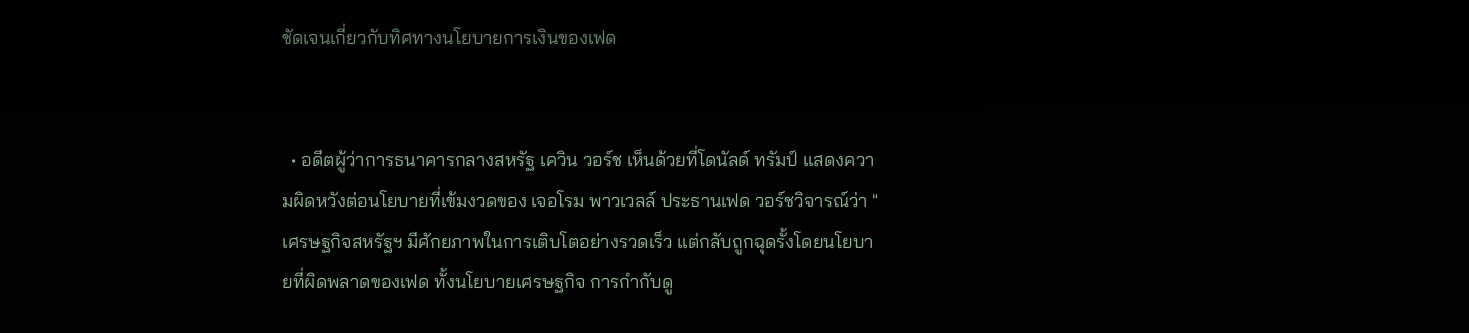ชัดเจนเกี่ยวกับทิศทางนโยบายการเงินของเฟด


  • อดีตผู้ว่าการธนาคารกลางสหรัฐ เควิน วอร์ช เห็นด้วยที่โดนัลด์ ทรัมป์ แสดงความผิดหวังต่อนโยบายที่เข้มงวดของ เจอโรม พาวเวลล์ ประธานเฟด วอร์ชวิจารณ์ว่า "เศรษฐกิจสหรัฐฯ มีศักยภาพในการเติบโตอย่างรวดเร็ว แต่กลับถูกฉุดรั้งโดยนโยบายที่ผิดพลาดของเฟด ทั้งนโยบายเศรษฐกิจ การกำกับดู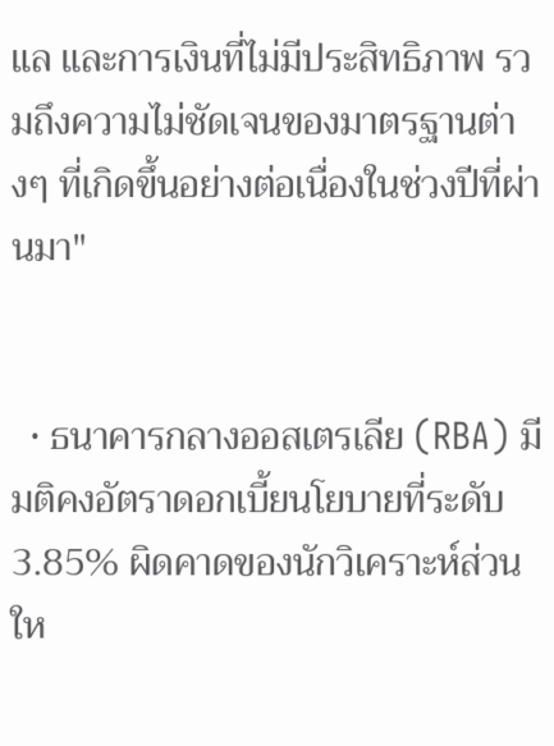แล และการเงินที่ไม่มีประสิทธิภาพ รวมถึงความไม่ชัดเจนของมาตรฐานต่างๆ ที่เกิดขึ้นอย่างต่อเนื่องในช่วงปีที่ผ่านมา"


  • ธนาคารกลางออสเตรเลีย (RBA) มีมติคงอัตราดอกเบี้ยนโยบายที่ระดับ 3.85% ผิดคาดของนักวิเคราะห์ส่วนให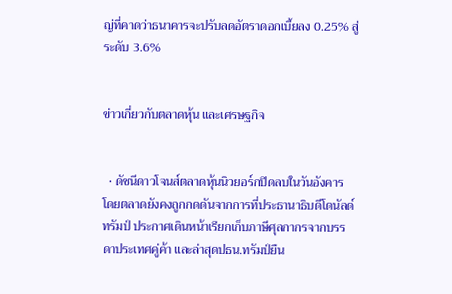ญ่ที่คาดว่าธนาคารจะปรับลดอัตราดอกเบี้ยลง 0.25% สู่ระดับ 3.6%


ข่าวเกี่ยวกับตลาดหุ้น และเศรษฐกิจ


  • ดัชนีดาวโจนส์ตลาดหุ้นนิวยอร์กปิดลบในวันอังคาร โดยตลาดยังคงถูกกดดันจากการที่ประธานาธิบดีโดนัลด์ ทรัมป์ ประกาศเดินหน้าเรียกเก็บภาษีศุลกากรจากบรรดาประเทศคู่ค้า และล่าสุดปธน.ทรัมป์ยืน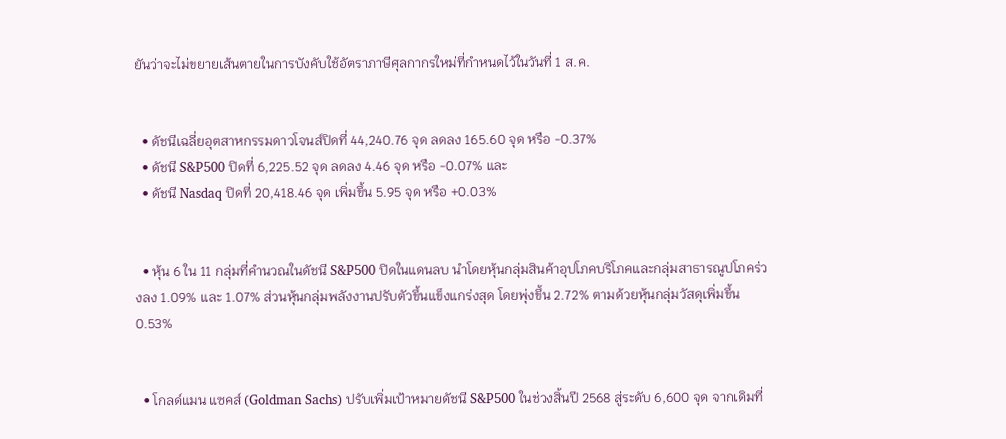ยันว่าจะไม่ขยายเส้นตายในการบังคับใช้อัตราภาษีศุลกากรใหม่ที่กำหนดไว้ในวันที่ 1 ส.ค.


  • ดัชนีเฉลี่ยอุตสาหกรรมดาวโจนส์ปิดที่ 44,240.76 จุด ลดลง 165.60 จุด หรือ -0.37%
  • ดัชนี S&P500 ปิดที่ 6,225.52 จุด ลดลง 4.46 จุด หรือ -0.07% และ
  • ดัชนี Nasdaq ปิดที่ 20,418.46 จุด เพิ่มขึ้น 5.95 จุด หรือ +0.03%


  • หุ้น 6 ใน 11 กลุ่มที่คำนวณในดัชนี S&P500 ปิดในแดนลบ นำโดยหุ้นกลุ่มสินค้าอุปโภคบริโภคและกลุ่มสาธารณูปโภคร่วงลง 1.09% และ 1.07% ส่วนหุ้นกลุ่มพลังงานปรับตัวขึ้นแข็งแกร่งสุด โดยพุ่งขึ้น 2.72% ตามด้วยหุ้นกลุ่มวัสดุเพิ่มขึ้น 0.53%


  • โกลด์แมน แซคส์ (Goldman Sachs) ปรับเพิ่มเป้าหมายดัชนี S&P500 ในช่วงสิ้นปี 2568 สู่ระดับ 6,600 จุด จากเดิมที่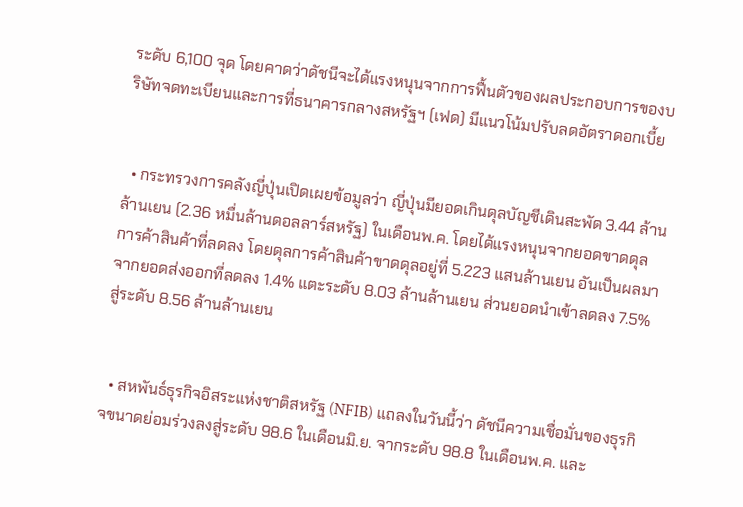ระดับ 6,100 จุด โดยคาดว่าดัชนีจะได้แรงหนุนจากการฟื้นตัวของผลประกอบการของบริษัทจดทะเบียนและการที่ธนาคารกลางสหรัฐฯ (เฟด) มีแนวโน้มปรับลดอัตราดอกเบี้ย


  • กระทรวงการคลังญี่ปุ่นเปิดเผยข้อมูลว่า ญี่ปุ่นมียอดเกินดุลบัญชีเดินสะพัด 3.44 ล้านล้านเยน (2.36 หมื่นล้านดอลลาร์สหรัฐ) ในเดือนพ.ค. โดยได้แรงหนุนจากยอดขาดดุลการค้าสินค้าที่ลดลง โดยดุลการค้าสินค้าขาดดุลอยู่ที่ 5.223 แสนล้านเยน อันเป็นผลมาจากยอดส่งออกที่ลดลง 1.4% แตะระดับ 8.03 ล้านล้านเยน ส่วนยอดนำเข้าลดลง 7.5% สู่ระดับ 8.56 ล้านล้านเยน


  • สหพันธ์ธุรกิจอิสระแห่งชาติสหรัฐ (NFIB) แถลงในวันนี้ว่า ดัชนีความเชื่อมั่นของธุรกิจขนาดย่อมร่วงลงสู่ระดับ 98.6 ในเดือนมิ.ย. จากระดับ 98.8 ในเดือนพ.ค. และ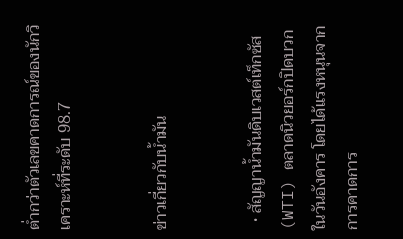ต่ำกว่าตัวเลขคาดการณ์ของนักวิเคราะห์ที่ระดับ 98.7


ข่าวเกี่ยวกับน้ำมัน


  • สัญญาน้ำมันดิบเวสต์เท็กซัส (WTI) ตลาดนิวยอร์กปิดบวกในวันอังคาร โดยได้แรงหนุนจากการคาดการ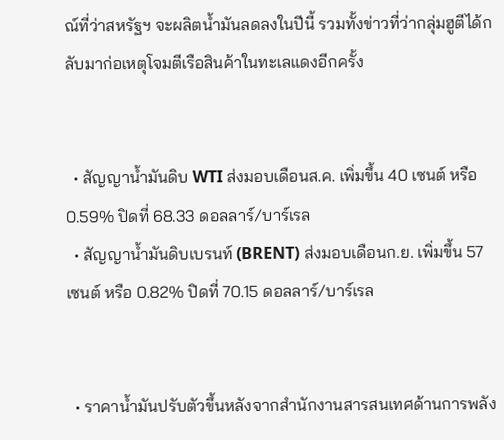ณ์ที่ว่าสหรัฐฯ จะผลิตน้ำมันลดลงในปีนี้ รวมทั้งข่าวที่ว่ากลุ่มฮูตีได้กลับมาก่อเหตุโจมตีเรือสินค้าในทะเลแดงอีกครั้ง


  • สัญญาน้ำมันดิบ WTI ส่งมอบเดือนส.ค. เพิ่มขึ้น 40 เซนต์ หรือ 0.59% ปิดที่ 68.33 ดอลลาร์/บาร์เรล
  • สัญญาน้ำมันดิบเบรนท์ (BRENT) ส่งมอบเดือนก.ย. เพิ่มขึ้น 57 เซนต์ หรือ 0.82% ปิดที่ 70.15 ดอลลาร์/บาร์เรล


  • ราคาน้ำมันปรับตัวขึ้นหลังจากสำนักงานสารสนเทศด้านการพลัง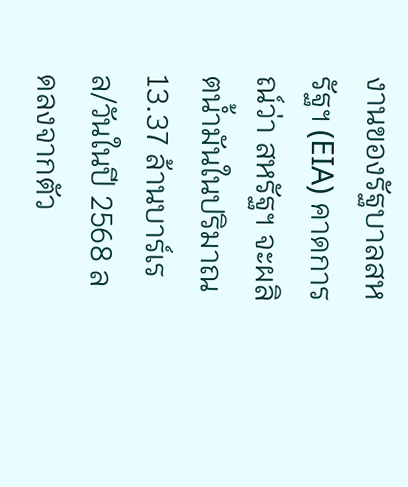งานของรัฐบาลสหรัฐฯ (EIA) คาดการณ์ว่า สหรัฐฯ จะผลิตน้ำมันในปริมาณ 13.37 ล้านบาร์เรล/วันในปี 2568 ลดลงจากตัว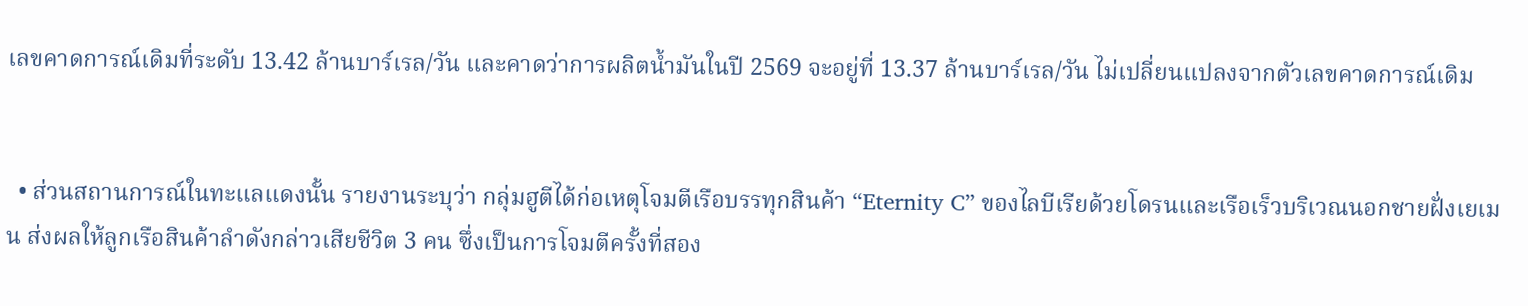เลขคาดการณ์เดิมที่ระดับ 13.42 ล้านบาร์เรล/วัน และคาดว่าการผลิตน้ำมันในปี 2569 จะอยู่ที่ 13.37 ล้านบาร์เรล/วัน ไม่เปลี่ยนแปลงจากตัวเลขคาดการณ์เดิม


  • ส่วนสถานการณ์ในทะแลแดงนั้น รายงานระบุว่า กลุ่มฮูตีได้ก่อเหตุโจมตีเรือบรรทุกสินค้า “Eternity C” ของไลบีเรียด้วยโดรนและเรือเร็วบริเวณนอกชายฝั่งเยเมน ส่งผลให้ลูกเรือสินค้าลำดังกล่าวเสียชีวิต 3 คน ซึ่งเป็นการโจมตีครั้งที่สอง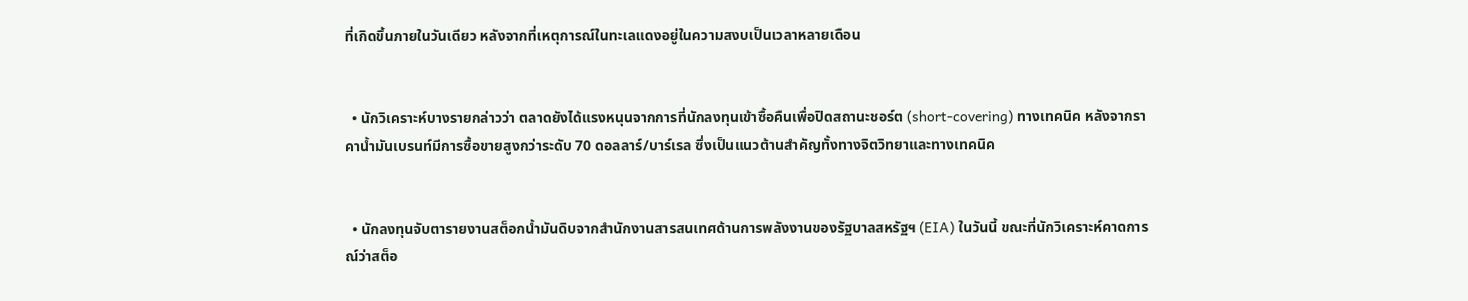ที่เกิดขึ้นภายในวันเดียว หลังจากที่เหตุการณ์ในทะเลแดงอยู่ในความสงบเป็นเวลาหลายเดือน


  • นักวิเคราะห์บางรายกล่าวว่า ตลาดยังได้แรงหนุนจากการที่นักลงทุนเข้าซื้อคืนเพื่อปิดสถานะชอร์ต (short-covering) ทางเทคนิค หลังจากราคาน้ำมันเบรนท์มีการซื้อขายสูงกว่าระดับ 70 ดอลลาร์/บาร์เรล ซึ่งเป็นแนวต้านสำคัญทั้งทางจิตวิทยาและทางเทคนิค


  • นักลงทุนจับตารายงานสต็อกน้ำมันดิบจากสำนักงานสารสนเทศด้านการพลังงานของรัฐบาลสหรัฐฯ (EIA) ในวันนี้ ขณะที่นักวิเคราะห์คาดการณ์ว่าสต็อ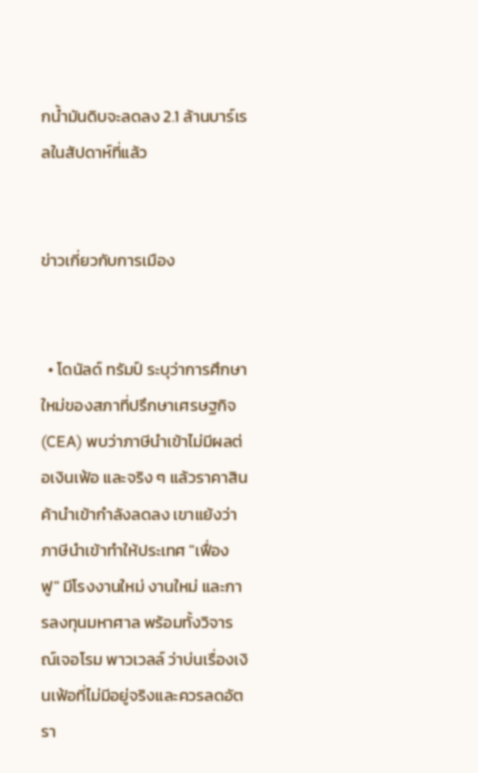กน้ำมันดิบจะลดลง 2.1 ล้านบาร์เรลในสัปดาห์ที่แล้ว


ข่าวเกี่ยวกับการเมือง


  • โดนัลด์ ทรัมป์ ระบุว่าการศึกษาใหม่ของสภาที่ปรึกษาเศรษฐกิจ (CEA) พบว่าภาษีนำเข้าไม่มีผลต่อเงินเฟ้อ และจริง ๆ แล้วราคาสินค้านำเข้ากำลังลดลง เขาแย้งว่าภาษีนำเข้าทำให้ประเทศ "เฟื่องฟู" มีโรงงานใหม่ งานใหม่ และการลงทุนมหาศาล พร้อมทั้งวิจารณ์เจอโรม พาวเวลล์ ว่าบ่นเรื่องเงินเฟ้อที่ไม่มีอยู่จริงและควรลดอัตรา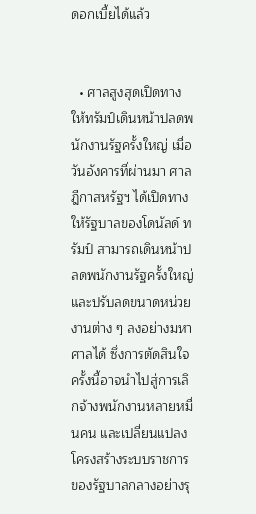ดอกเบี้ยได้แล้ว


  • ศาลสูงสุดเปิดทางให้ทรัมป์เดินหน้าปลดพนักงานรัฐครั้งใหญ่ เมื่อวันอังคารที่ผ่านมา ศาลฎีกาสหรัฐฯ ได้เปิดทางให้รัฐบาลของโดนัลด์ ทรัมป์ สามารถเดินหน้าปลดพนักงานรัฐครั้งใหญ่ และปรับลดขนาดหน่วยงานต่าง ๆ ลงอย่างมหาศาลได้ ซึ่งการตัดสินใจครั้งนี้อาจนำไปสู่การเลิกจ้างพนักงานหลายหมื่นคน และเปลี่ยนแปลงโครงสร้างระบบราชการของรัฐบาลกลางอย่างรุ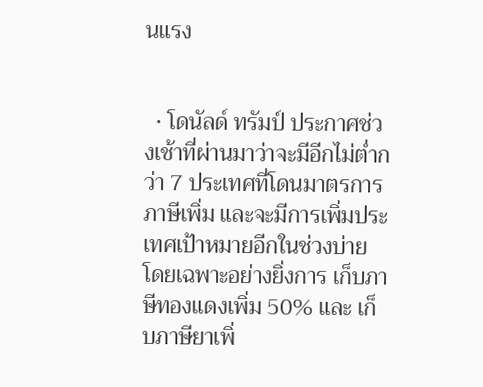นแรง


  • โดนัลด์ ทรัมป์ ประกาศช่วงเช้าที่ผ่านมาว่าจะมีอีกไม่ต่ำกว่า 7 ประเทศที่โดนมาตรการภาษีเพิ่ม และจะมีการเพิ่มประเทศเป้าหมายอีกในช่วงบ่าย โดยเฉพาะอย่างยิ่งการ เก็บภาษีทองแดงเพิ่ม 50% และ เก็บภาษียาเพิ่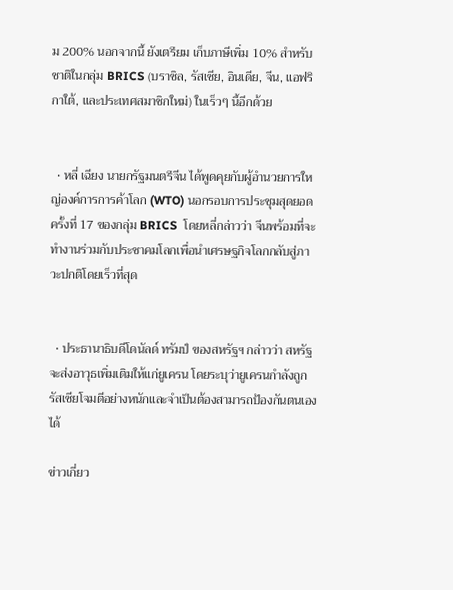ม 200% นอกจากนี้ ยังเตรียม เก็บภาษีเพิ่ม 10% สำหรับชาติในกลุ่ม BRICS (บราซิล, รัสเซีย, อินเดีย, จีน, แอฟริกาใต้, และประเทศสมาชิกใหม่) ในเร็วๆ นี้อีกด้วย


  • หลี่ เฉียง นายกรัฐมนตรีจีน ได้พูดคุยกับผู้อำนวยการใหญ่องค์การการค้าโลก (WTO) นอกรอบการประชุมสุดยอดครั้งที่ 17 ของกลุ่ม BRICS  โดยหลี่กล่าวว่า จีนพร้อมที่จะทำงานร่วมกับประชาคมโลกเพื่อนำเศรษฐกิจโลกกลับสู่ภาวะปกติโดยเร็วที่สุด


  • ประธานาธิบดีโดนัลด์ ทรัมป์ ของสหรัฐฯ กล่าวว่า สหรัฐจะส่งอาวุธเพิ่มเติมให้แก่ยูเครน โดยระบุว่ายูเครนกำลังถูกรัสเซียโจมตีอย่างหนักและจำเป็นต้องสามารถป้องกันตนเองได้

ข่าวเกี่ยว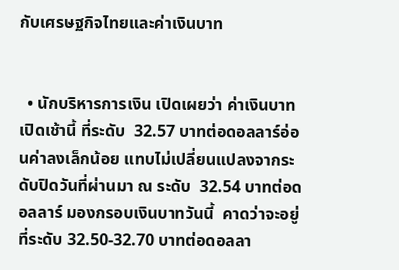กับเศรษฐกิจไทยและค่าเงินบาท


  • นักบริหารการเงิน เปิดเผยว่า ค่าเงินบาทเปิดเช้านี้ ที่ระดับ  32.57 บาทต่อดอลลาร์อ่อนค่าลงเล็กน้อย แทบไม่เปลี่ยนแปลงจากระดับปิดวันที่ผ่านมา ณ ระดับ  32.54 บาทต่อดอลลาร์ มองกรอบเงินบาทวันนี้  คาดว่าจะอยู่ที่ระดับ 32.50-32.70 บาทต่อดอลลา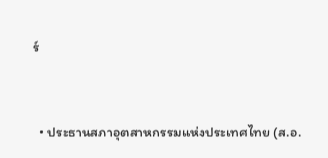ร์


  • ประธานสภาอุตสาหกรรมแห่งประเทศไทย (ส.อ.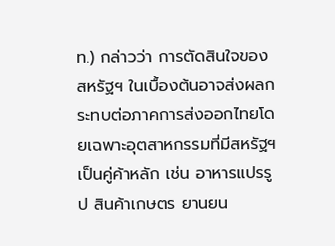ท.) กล่าวว่า การตัดสินใจของสหรัฐฯ ในเบื้องต้นอาจส่งผลกระทบต่อภาคการส่งออกไทยโดยเฉพาะอุตสาหกรรมที่มีสหรัฐฯ เป็นคู่ค้าหลัก เช่น อาหารแปรรูป สินค้าเกษตร ยานยน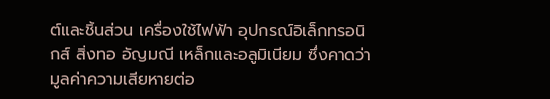ต์และชิ้นส่วน เครื่องใช้ไฟฟ้า อุปกรณ์อิเล็กทรอนิกส์ สิ่งทอ อัญมณี เหล็กและอลูมิเนียม ซึ่งคาดว่ามูลค่าความเสียหายต่อ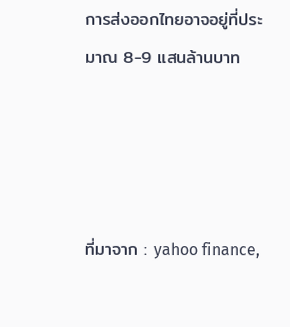การส่งออกไทยอาจอยู่ที่ประมาณ 8-9 แสนล้านบาท




ที่มาจาก : yahoo finance,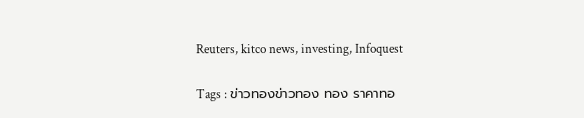Reuters, kitco news, investing, Infoquest

Tags : ข่าวทองข่าวทอง ทอง ราคาทอ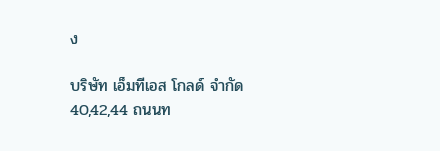ง

บริษัท เอ็มทีเอส โกลด์ จำกัด
40,42,44 ถนนท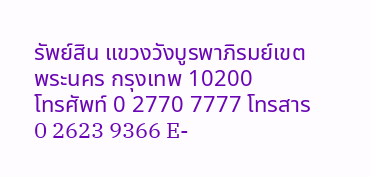รัพย์สิน แขวงวังบูรพาภิรมย์เขตพระนคร กรุงเทพ 10200
โทรศัพท์ 0 2770 7777 โทรสาร 0 2623 9366 E-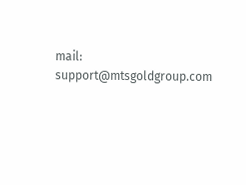mail: support@mtsgoldgroup.com